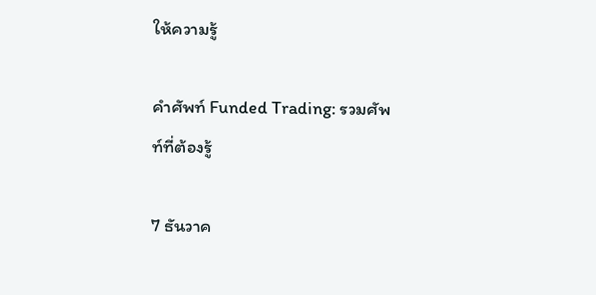ให้ความรู้

คำศัพท์ Funded Trading: รวมศัพท์ที่ต้องรู้

7 ธันวาค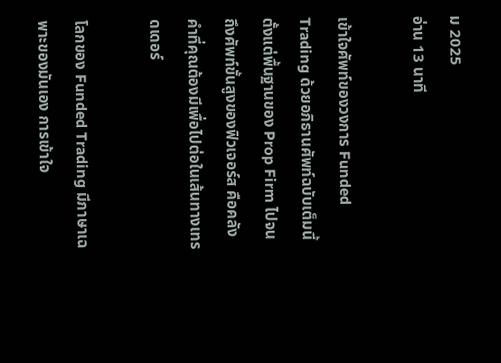ม 2025
อ่าน 13 นาที

เข้าใจศัพท์ของวงการ Funded Trading ด้วยอภิธานศัพท์ฉบับเต็มนี้ ตั้งแต่พื้นฐานของ Prop Firm ไปจนถึงศัพท์ขั้นสูงของฟิวเจอร์ส คือคลังคำที่คุณต้องมีเพื่อไปต่อในเส้นทางเทรดเดอร์

โลกของ Funded Trading มีภาษาเฉพาะของมันเอง การเข้าใจ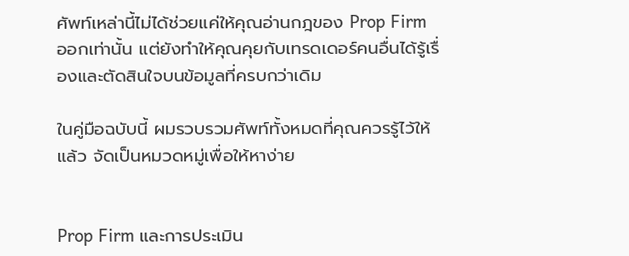ศัพท์เหล่านี้ไม่ได้ช่วยแค่ให้คุณอ่านกฎของ Prop Firm ออกเท่านั้น แต่ยังทำให้คุณคุยกับเทรดเดอร์คนอื่นได้รู้เรื่องและตัดสินใจบนข้อมูลที่ครบกว่าเดิม

ในคู่มือฉบับนี้ ผมรวบรวมศัพท์ทั้งหมดที่คุณควรรู้ไว้ให้แล้ว จัดเป็นหมวดหมู่เพื่อให้หาง่าย


Prop Firm และการประเมิน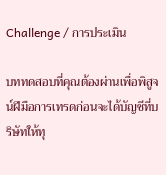Challenge / การประเมิน

บททดสอบที่คุณต้องผ่านเพื่อพิสูจน์ฝีมือการเทรดก่อนจะได้บัญชีที่บริษัทให้ทุ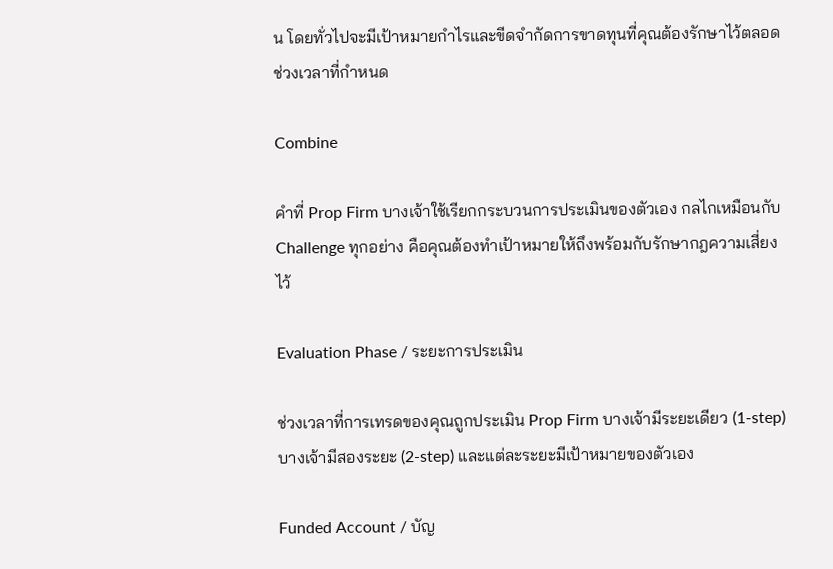น โดยทั่วไปจะมีเป้าหมายกำไรและขีดจำกัดการขาดทุนที่คุณต้องรักษาไว้ตลอดช่วงเวลาที่กำหนด

Combine

คำที่ Prop Firm บางเจ้าใช้เรียกกระบวนการประเมินของตัวเอง กลไกเหมือนกับ Challenge ทุกอย่าง คือคุณต้องทำเป้าหมายให้ถึงพร้อมกับรักษากฎความเสี่ยงไว้

Evaluation Phase / ระยะการประเมิน

ช่วงเวลาที่การเทรดของคุณถูกประเมิน Prop Firm บางเจ้ามีระยะเดียว (1-step) บางเจ้ามีสองระยะ (2-step) และแต่ละระยะมีเป้าหมายของตัวเอง

Funded Account / บัญ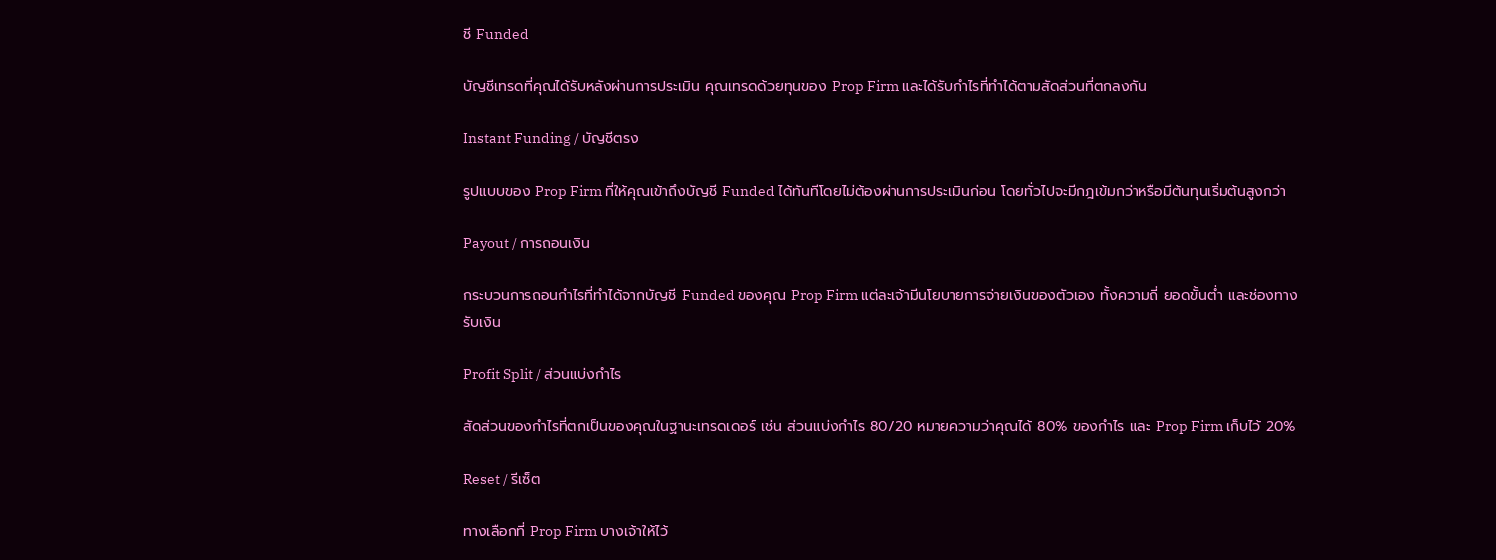ชี Funded

บัญชีเทรดที่คุณได้รับหลังผ่านการประเมิน คุณเทรดด้วยทุนของ Prop Firm และได้รับกำไรที่ทำได้ตามสัดส่วนที่ตกลงกัน

Instant Funding / บัญชีตรง

รูปแบบของ Prop Firm ที่ให้คุณเข้าถึงบัญชี Funded ได้ทันทีโดยไม่ต้องผ่านการประเมินก่อน โดยทั่วไปจะมีกฎเข้มกว่าหรือมีต้นทุนเริ่มต้นสูงกว่า

Payout / การถอนเงิน

กระบวนการถอนกำไรที่ทำได้จากบัญชี Funded ของคุณ Prop Firm แต่ละเจ้ามีนโยบายการจ่ายเงินของตัวเอง ทั้งความถี่ ยอดขั้นต่ำ และช่องทางรับเงิน

Profit Split / ส่วนแบ่งกำไร

สัดส่วนของกำไรที่ตกเป็นของคุณในฐานะเทรดเดอร์ เช่น ส่วนแบ่งกำไร 80/20 หมายความว่าคุณได้ 80% ของกำไร และ Prop Firm เก็บไว้ 20%

Reset / รีเซ็ต

ทางเลือกที่ Prop Firm บางเจ้าให้ไว้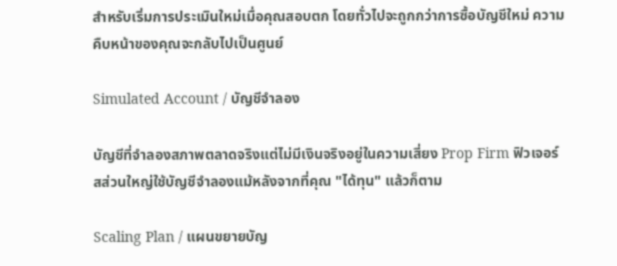สำหรับเริ่มการประเมินใหม่เมื่อคุณสอบตก โดยทั่วไปจะถูกกว่าการซื้อบัญชีใหม่ ความคืบหน้าของคุณจะกลับไปเป็นศูนย์

Simulated Account / บัญชีจำลอง

บัญชีที่จำลองสภาพตลาดจริงแต่ไม่มีเงินจริงอยู่ในความเสี่ยง Prop Firm ฟิวเจอร์สส่วนใหญ่ใช้บัญชีจำลองแม้หลังจากที่คุณ "ได้ทุน" แล้วก็ตาม

Scaling Plan / แผนขยายบัญ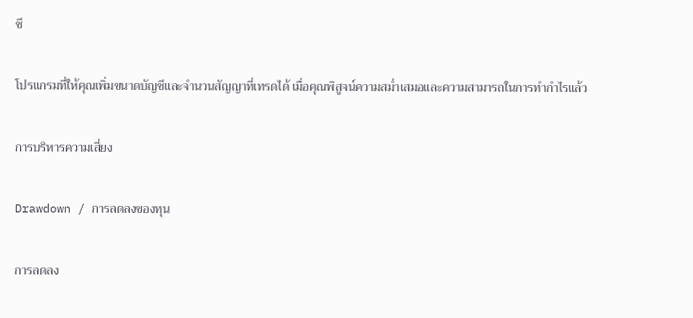ชี

โปรแกรมที่ให้คุณเพิ่มขนาดบัญชีและจำนวนสัญญาที่เทรดได้ เมื่อคุณพิสูจน์ความสม่ำเสมอและความสามารถในการทำกำไรแล้ว

การบริหารความเสี่ยง

Drawdown / การลดลงของทุน

การลดลง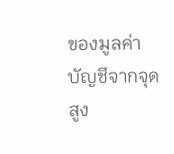ของมูลค่าบัญชีจากจุดสูง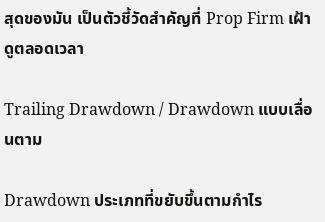สุดของมัน เป็นตัวชี้วัดสำคัญที่ Prop Firm เฝ้าดูตลอดเวลา

Trailing Drawdown / Drawdown แบบเลื่อนตาม

Drawdown ประเภทที่ขยับขึ้นตามกำไร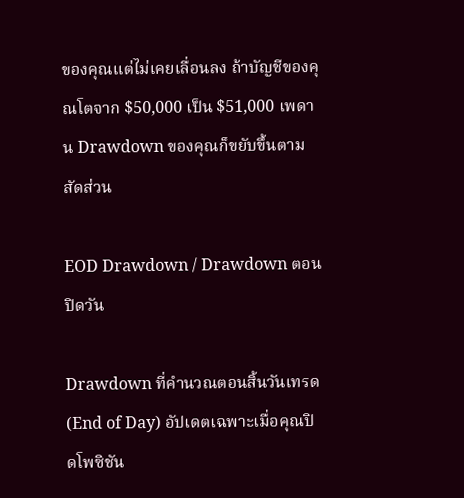ของคุณแต่ไม่เคยเลื่อนลง ถ้าบัญชีของคุณโตจาก $50,000 เป็น $51,000 เพดาน Drawdown ของคุณก็ขยับขึ้นตามสัดส่วน

EOD Drawdown / Drawdown ตอนปิดวัน

Drawdown ที่คำนวณตอนสิ้นวันเทรด (End of Day) อัปเดตเฉพาะเมื่อคุณปิดโพซิชัน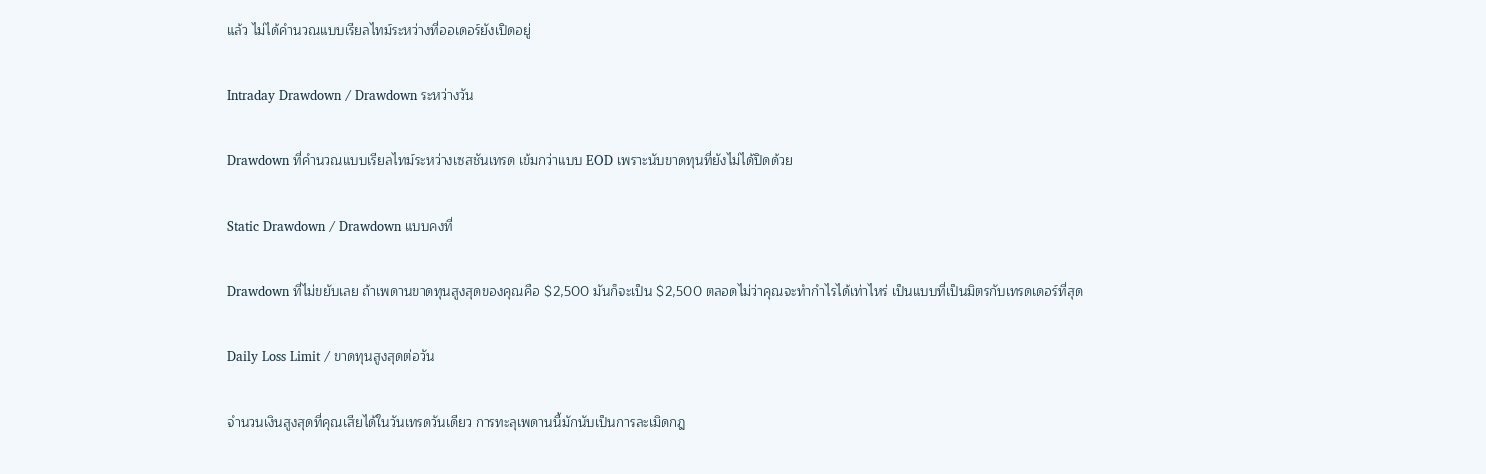แล้ว ไม่ได้คำนวณแบบเรียลไทม์ระหว่างที่ออเดอร์ยังเปิดอยู่

Intraday Drawdown / Drawdown ระหว่างวัน

Drawdown ที่คำนวณแบบเรียลไทม์ระหว่างเซสชันเทรด เข้มกว่าแบบ EOD เพราะนับขาดทุนที่ยังไม่ได้ปิดด้วย

Static Drawdown / Drawdown แบบคงที่

Drawdown ที่ไม่ขยับเลย ถ้าเพดานขาดทุนสูงสุดของคุณคือ $2,500 มันก็จะเป็น $2,500 ตลอดไม่ว่าคุณจะทำกำไรได้เท่าไหร่ เป็นแบบที่เป็นมิตรกับเทรดเดอร์ที่สุด

Daily Loss Limit / ขาดทุนสูงสุดต่อวัน

จำนวนเงินสูงสุดที่คุณเสียได้ในวันเทรดวันเดียว การทะลุเพดานนี้มักนับเป็นการละเมิดกฎ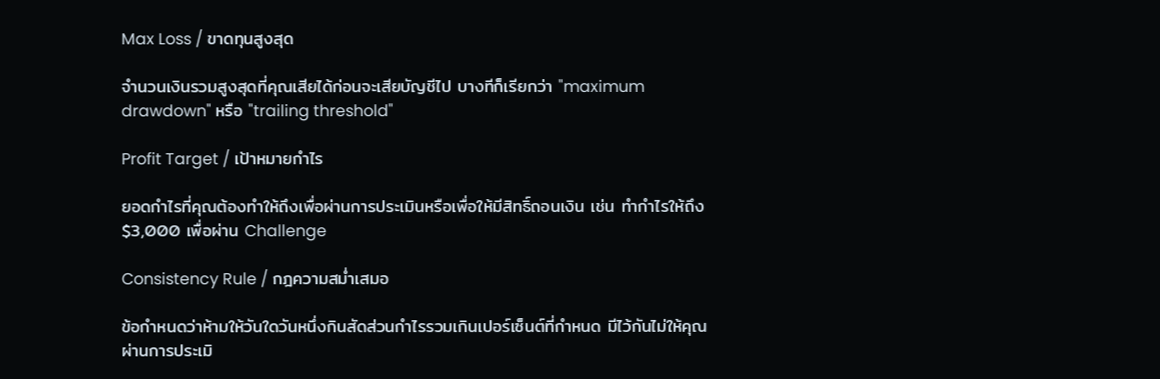Max Loss / ขาดทุนสูงสุด

จำนวนเงินรวมสูงสุดที่คุณเสียได้ก่อนจะเสียบัญชีไป บางทีก็เรียกว่า "maximum drawdown" หรือ "trailing threshold"

Profit Target / เป้าหมายกำไร

ยอดกำไรที่คุณต้องทำให้ถึงเพื่อผ่านการประเมินหรือเพื่อให้มีสิทธิ์ถอนเงิน เช่น ทำกำไรให้ถึง $3,000 เพื่อผ่าน Challenge

Consistency Rule / กฎความสม่ำเสมอ

ข้อกำหนดว่าห้ามให้วันใดวันหนึ่งกินสัดส่วนกำไรรวมเกินเปอร์เซ็นต์ที่กำหนด มีไว้กันไม่ให้คุณผ่านการประเมิ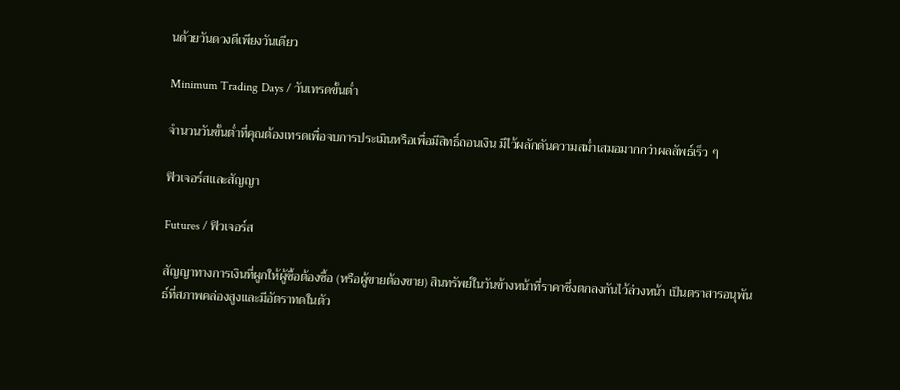นด้วยวันดวงดีเพียงวันเดียว

Minimum Trading Days / วันเทรดขั้นต่ำ

จำนวนวันขั้นต่ำที่คุณต้องเทรดเพื่อจบการประเมินหรือเพื่อมีสิทธิ์ถอนเงิน มีไว้ผลักดันความสม่ำเสมอมากกว่าผลลัพธ์เร็ว ๆ

ฟิวเจอร์สและสัญญา

Futures / ฟิวเจอร์ส

สัญญาทางการเงินที่ผูกให้ผู้ซื้อต้องซื้อ (หรือผู้ขายต้องขาย) สินทรัพย์ในวันข้างหน้าที่ราคาซึ่งตกลงกันไว้ล่วงหน้า เป็นตราสารอนุพันธ์ที่สภาพคล่องสูงและมีอัตราทดในตัว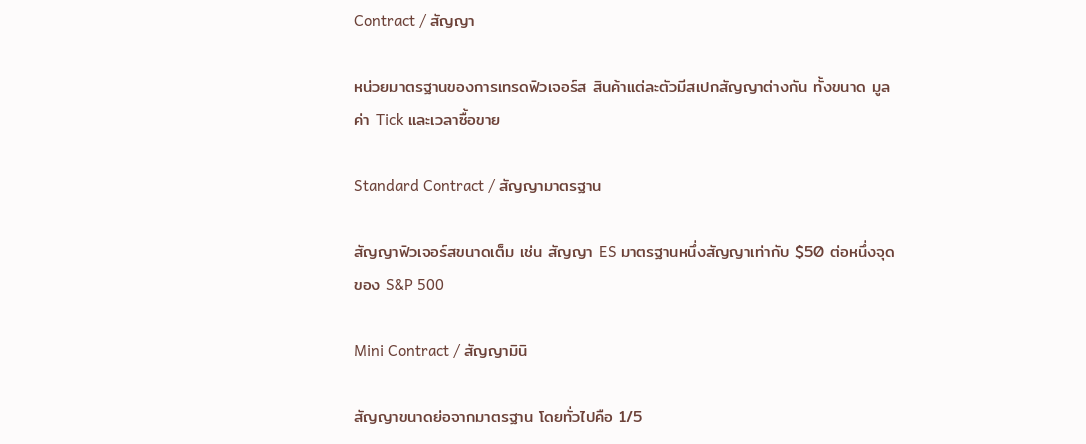Contract / สัญญา

หน่วยมาตรฐานของการเทรดฟิวเจอร์ส สินค้าแต่ละตัวมีสเปกสัญญาต่างกัน ทั้งขนาด มูลค่า Tick และเวลาซื้อขาย

Standard Contract / สัญญามาตรฐาน

สัญญาฟิวเจอร์สขนาดเต็ม เช่น สัญญา ES มาตรฐานหนึ่งสัญญาเท่ากับ $50 ต่อหนึ่งจุดของ S&P 500

Mini Contract / สัญญามินิ

สัญญาขนาดย่อจากมาตรฐาน โดยทั่วไปคือ 1/5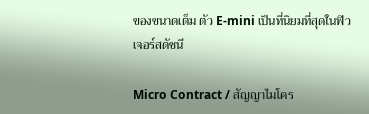ของขนาดเต็ม ตัว E-mini เป็นที่นิยมที่สุดในฟิวเจอร์สดัชนี

Micro Contract / สัญญาไมโคร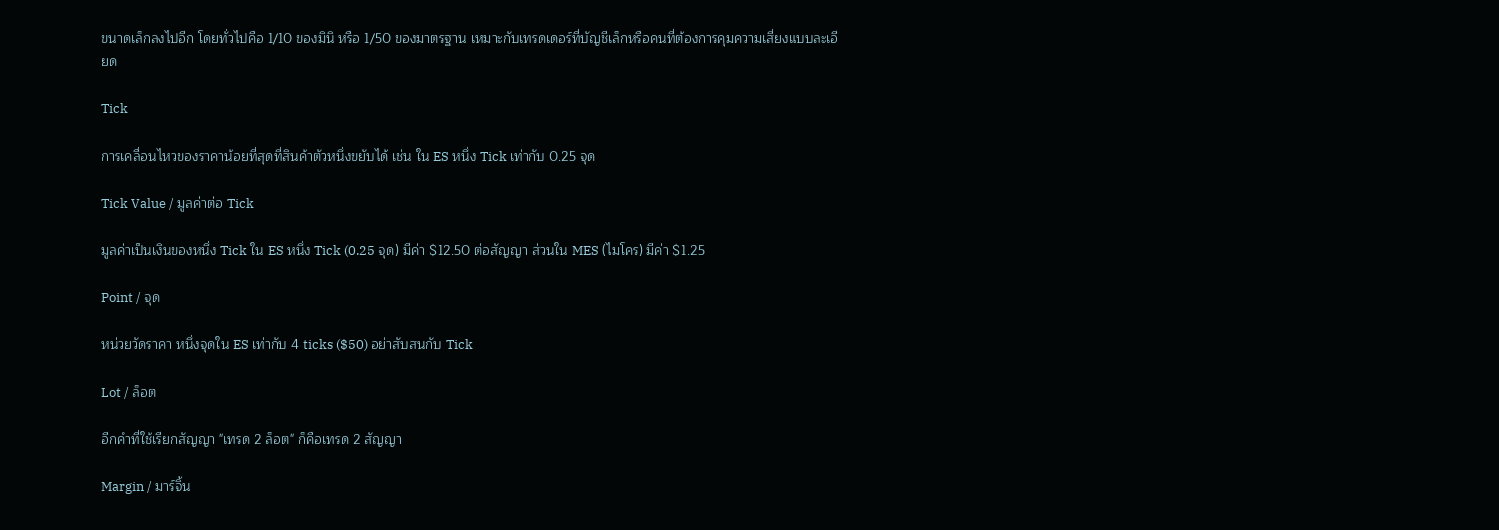ขนาดเล็กลงไปอีก โดยทั่วไปคือ 1/10 ของมินิ หรือ 1/50 ของมาตรฐาน เหมาะกับเทรดเดอร์ที่บัญชีเล็กหรือคนที่ต้องการคุมความเสี่ยงแบบละเอียด

Tick

การเคลื่อนไหวของราคาน้อยที่สุดที่สินค้าตัวหนึ่งขยับได้ เช่น ใน ES หนึ่ง Tick เท่ากับ 0.25 จุด

Tick Value / มูลค่าต่อ Tick

มูลค่าเป็นเงินของหนึ่ง Tick ใน ES หนึ่ง Tick (0.25 จุด) มีค่า $12.50 ต่อสัญญา ส่วนใน MES (ไมโคร) มีค่า $1.25

Point / จุด

หน่วยวัดราคา หนึ่งจุดใน ES เท่ากับ 4 ticks ($50) อย่าสับสนกับ Tick

Lot / ล็อต

อีกคำที่ใช้เรียกสัญญา "เทรด 2 ล็อต" ก็คือเทรด 2 สัญญา

Margin / มาร์จิ้น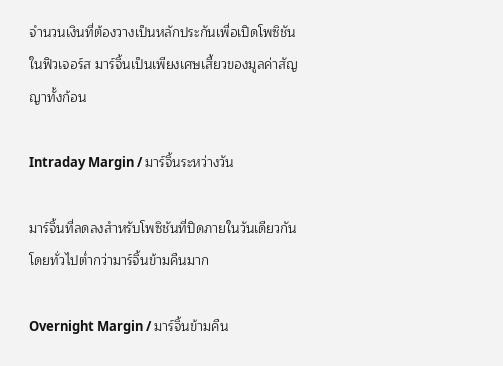จำนวนเงินที่ต้องวางเป็นหลักประกันเพื่อเปิดโพซิชัน ในฟิวเจอร์ส มาร์จิ้นเป็นเพียงเศษเสี้ยวของมูลค่าสัญญาทั้งก้อน

Intraday Margin / มาร์จิ้นระหว่างวัน

มาร์จิ้นที่ลดลงสำหรับโพซิชันที่ปิดภายในวันเดียวกัน โดยทั่วไปต่ำกว่ามาร์จิ้นข้ามคืนมาก

Overnight Margin / มาร์จิ้นข้ามคืน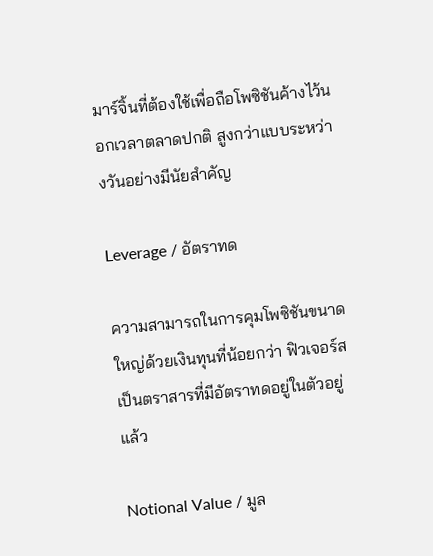มาร์จิ้นที่ต้องใช้เพื่อถือโพซิชันค้างไว้นอกเวลาตลาดปกติ สูงกว่าแบบระหว่างวันอย่างมีนัยสำคัญ

Leverage / อัตราทด

ความสามารถในการคุมโพซิชันขนาดใหญ่ด้วยเงินทุนที่น้อยกว่า ฟิวเจอร์สเป็นตราสารที่มีอัตราทดอยู่ในตัวอยู่แล้ว

Notional Value / มูล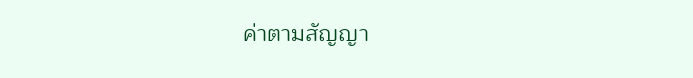ค่าตามสัญญา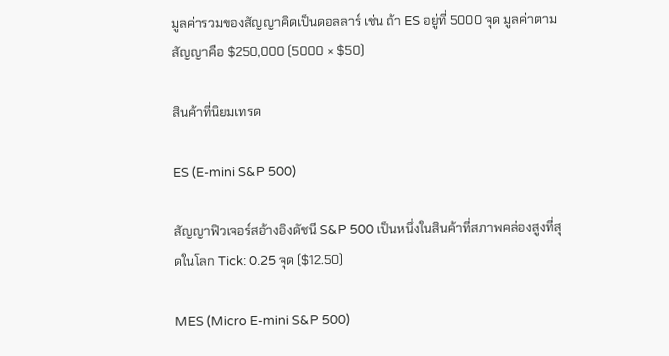มูลค่ารวมของสัญญาคิดเป็นดอลลาร์ เช่น ถ้า ES อยู่ที่ 5000 จุด มูลค่าตามสัญญาคือ $250,000 (5000 × $50)

สินค้าที่นิยมเทรด

ES (E-mini S&P 500)

สัญญาฟิวเจอร์สอ้างอิงดัชนี S&P 500 เป็นหนึ่งในสินค้าที่สภาพคล่องสูงที่สุดในโลก Tick: 0.25 จุด ($12.50)

MES (Micro E-mini S&P 500)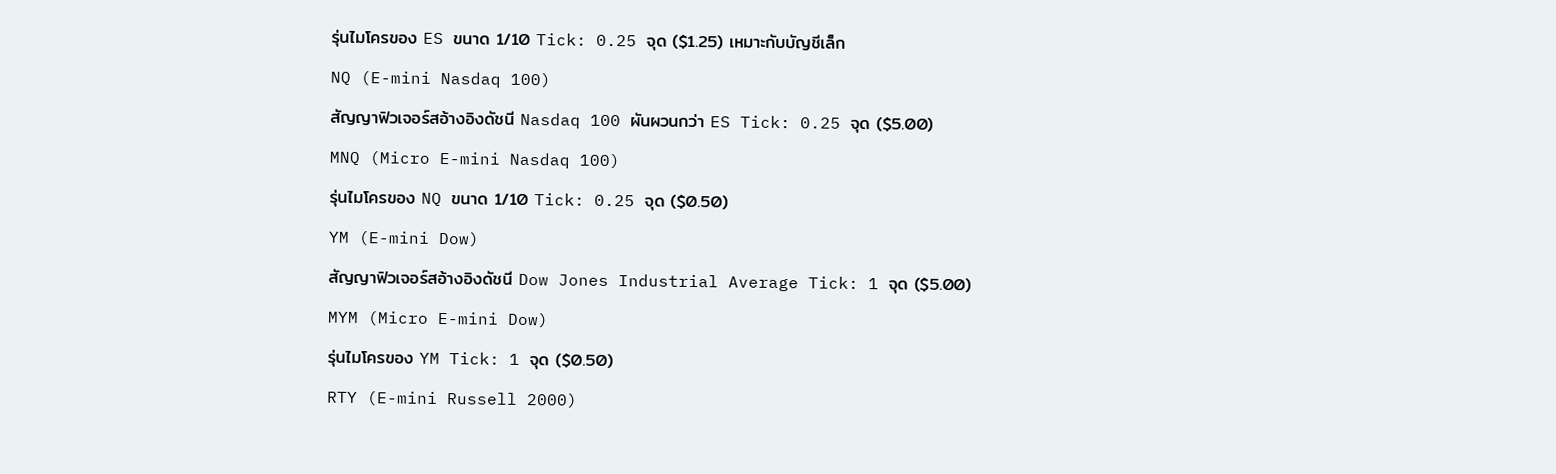รุ่นไมโครของ ES ขนาด 1/10 Tick: 0.25 จุด ($1.25) เหมาะกับบัญชีเล็ก

NQ (E-mini Nasdaq 100)

สัญญาฟิวเจอร์สอ้างอิงดัชนี Nasdaq 100 ผันผวนกว่า ES Tick: 0.25 จุด ($5.00)

MNQ (Micro E-mini Nasdaq 100)

รุ่นไมโครของ NQ ขนาด 1/10 Tick: 0.25 จุด ($0.50)

YM (E-mini Dow)

สัญญาฟิวเจอร์สอ้างอิงดัชนี Dow Jones Industrial Average Tick: 1 จุด ($5.00)

MYM (Micro E-mini Dow)

รุ่นไมโครของ YM Tick: 1 จุด ($0.50)

RTY (E-mini Russell 2000)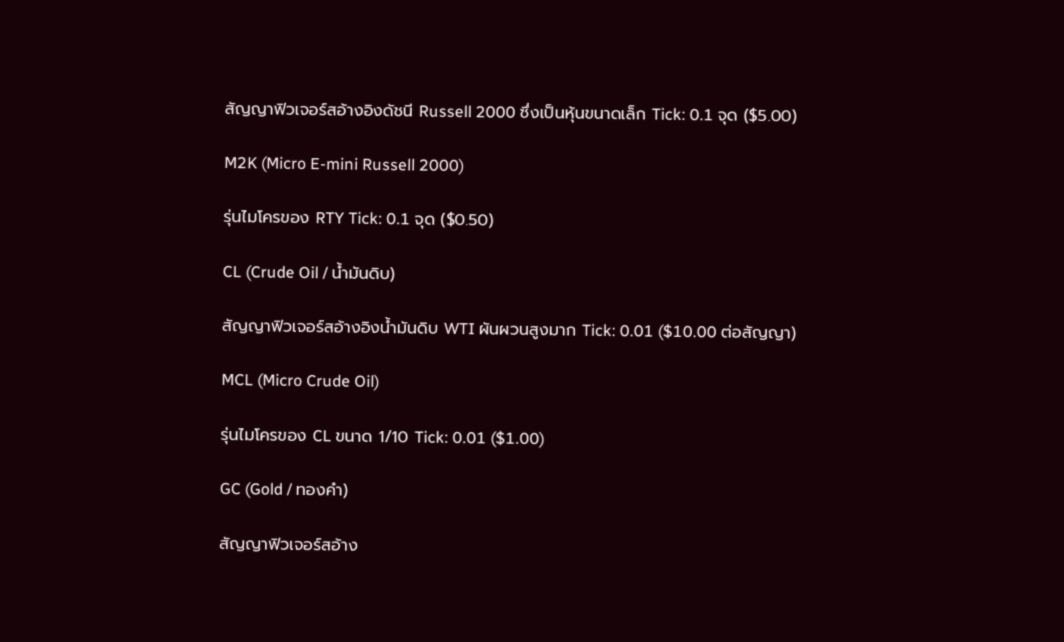สัญญาฟิวเจอร์สอ้างอิงดัชนี Russell 2000 ซึ่งเป็นหุ้นขนาดเล็ก Tick: 0.1 จุด ($5.00)

M2K (Micro E-mini Russell 2000)

รุ่นไมโครของ RTY Tick: 0.1 จุด ($0.50)

CL (Crude Oil / น้ำมันดิบ)

สัญญาฟิวเจอร์สอ้างอิงน้ำมันดิบ WTI ผันผวนสูงมาก Tick: 0.01 ($10.00 ต่อสัญญา)

MCL (Micro Crude Oil)

รุ่นไมโครของ CL ขนาด 1/10 Tick: 0.01 ($1.00)

GC (Gold / ทองคำ)

สัญญาฟิวเจอร์สอ้าง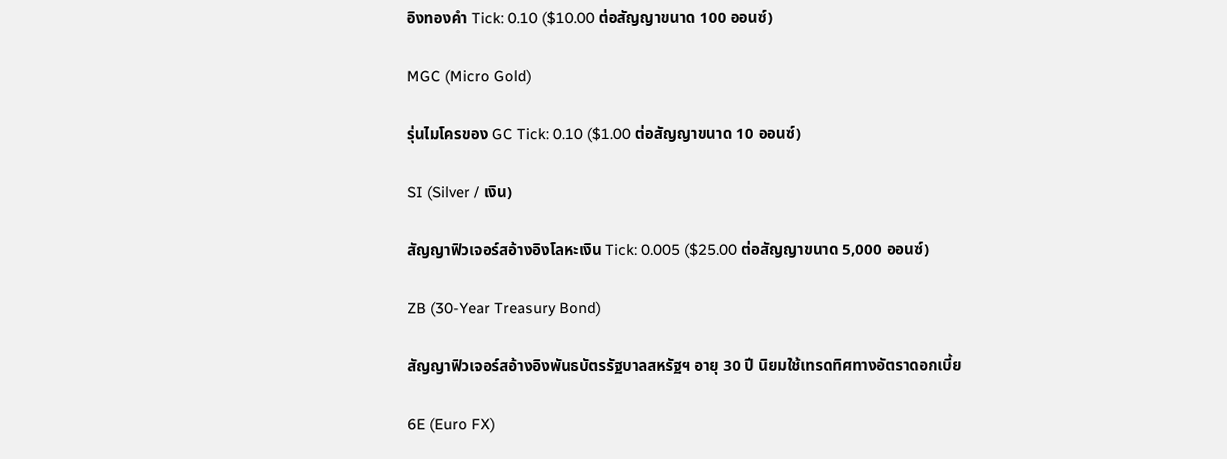อิงทองคำ Tick: 0.10 ($10.00 ต่อสัญญาขนาด 100 ออนซ์)

MGC (Micro Gold)

รุ่นไมโครของ GC Tick: 0.10 ($1.00 ต่อสัญญาขนาด 10 ออนซ์)

SI (Silver / เงิน)

สัญญาฟิวเจอร์สอ้างอิงโลหะเงิน Tick: 0.005 ($25.00 ต่อสัญญาขนาด 5,000 ออนซ์)

ZB (30-Year Treasury Bond)

สัญญาฟิวเจอร์สอ้างอิงพันธบัตรรัฐบาลสหรัฐฯ อายุ 30 ปี นิยมใช้เทรดทิศทางอัตราดอกเบี้ย

6E (Euro FX)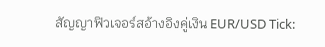สัญญาฟิวเจอร์สอ้างอิงคู่เงิน EUR/USD Tick: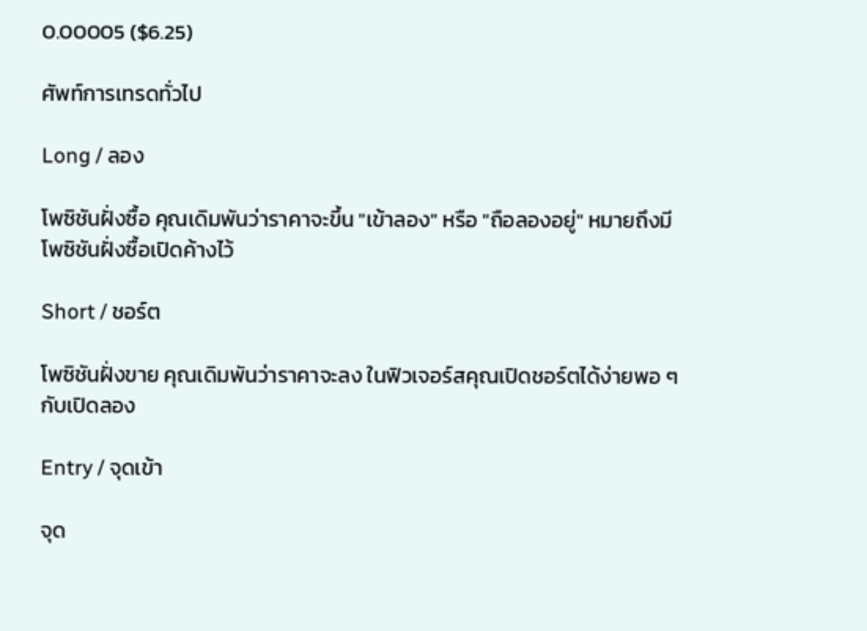0.00005 ($6.25)

ศัพท์การเทรดทั่วไป

Long / ลอง

โพซิชันฝั่งซื้อ คุณเดิมพันว่าราคาจะขึ้น "เข้าลอง" หรือ "ถือลองอยู่" หมายถึงมีโพซิชันฝั่งซื้อเปิดค้างไว้

Short / ชอร์ต

โพซิชันฝั่งขาย คุณเดิมพันว่าราคาจะลง ในฟิวเจอร์สคุณเปิดชอร์ตได้ง่ายพอ ๆ กับเปิดลอง

Entry / จุดเข้า

จุด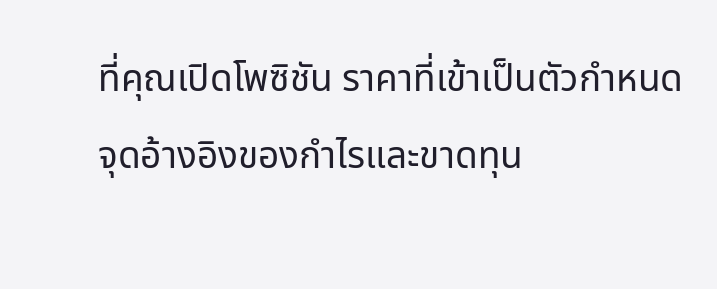ที่คุณเปิดโพซิชัน ราคาที่เข้าเป็นตัวกำหนดจุดอ้างอิงของกำไรและขาดทุน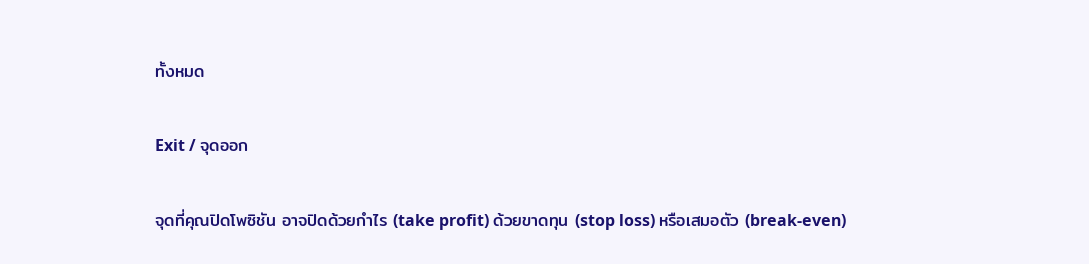ทั้งหมด

Exit / จุดออก

จุดที่คุณปิดโพซิชัน อาจปิดด้วยกำไร (take profit) ด้วยขาดทุน (stop loss) หรือเสมอตัว (break-even)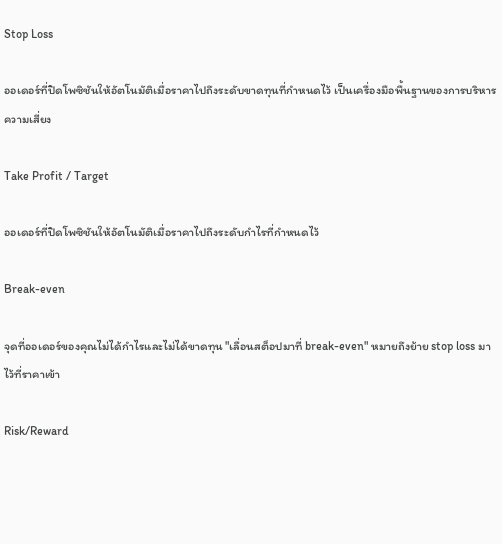Stop Loss

ออเดอร์ที่ปิดโพซิชันให้อัตโนมัติเมื่อราคาไปถึงระดับขาดทุนที่กำหนดไว้ เป็นเครื่องมือพื้นฐานของการบริหารความเสี่ยง

Take Profit / Target

ออเดอร์ที่ปิดโพซิชันให้อัตโนมัติเมื่อราคาไปถึงระดับกำไรที่กำหนดไว้

Break-even

จุดที่ออเดอร์ของคุณไม่ได้กำไรและไม่ได้ขาดทุน "เลื่อนสต็อปมาที่ break-even" หมายถึงย้าย stop loss มาไว้ที่ราคาเข้า

Risk/Reward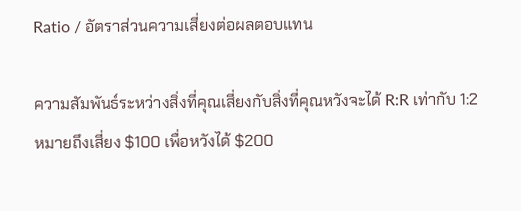Ratio / อัตราส่วนความเสี่ยงต่อผลตอบแทน

ความสัมพันธ์ระหว่างสิ่งที่คุณเสี่ยงกับสิ่งที่คุณหวังจะได้ R:R เท่ากับ 1:2 หมายถึงเสี่ยง $100 เพื่อหวังได้ $200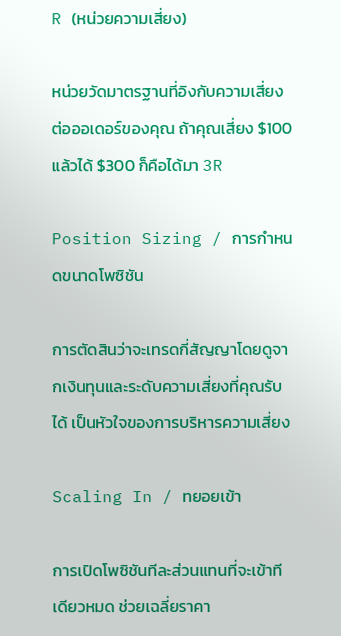R (หน่วยความเสี่ยง)

หน่วยวัดมาตรฐานที่อิงกับความเสี่ยงต่อออเดอร์ของคุณ ถ้าคุณเสี่ยง $100 แล้วได้ $300 ก็คือได้มา 3R

Position Sizing / การกำหนดขนาดโพซิชัน

การตัดสินว่าจะเทรดกี่สัญญาโดยดูจากเงินทุนและระดับความเสี่ยงที่คุณรับได้ เป็นหัวใจของการบริหารความเสี่ยง

Scaling In / ทยอยเข้า

การเปิดโพซิชันทีละส่วนแทนที่จะเข้าทีเดียวหมด ช่วยเฉลี่ยราคา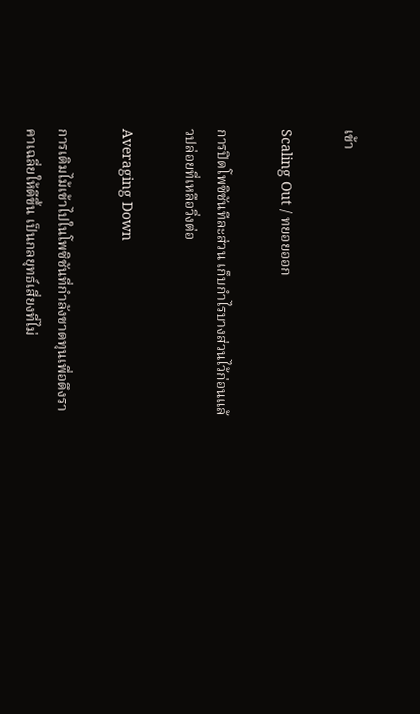เข้า

Scaling Out / ทยอยออก

การปิดโพซิชันทีละส่วน เก็บกำไรบางส่วนไว้ก่อนแล้วปล่อยที่เหลือวิ่งต่อ

Averaging Down

การเติมไม้เข้าไปในโพซิชันที่กำลังขาดทุนเพื่อดึงราคาเฉลี่ยให้ดีขึ้น เป็นกลยุทธ์เสี่ยงที่ไม่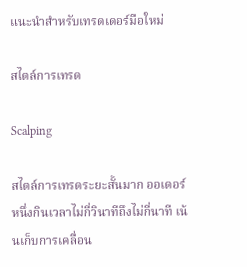แนะนำสำหรับเทรดเดอร์มือใหม่

สไตล์การเทรด

Scalping

สไตล์การเทรดระยะสั้นมาก ออเดอร์หนึ่งกินเวลาไม่กี่วินาทีถึงไม่กี่นาที เน้นเก็บการเคลื่อน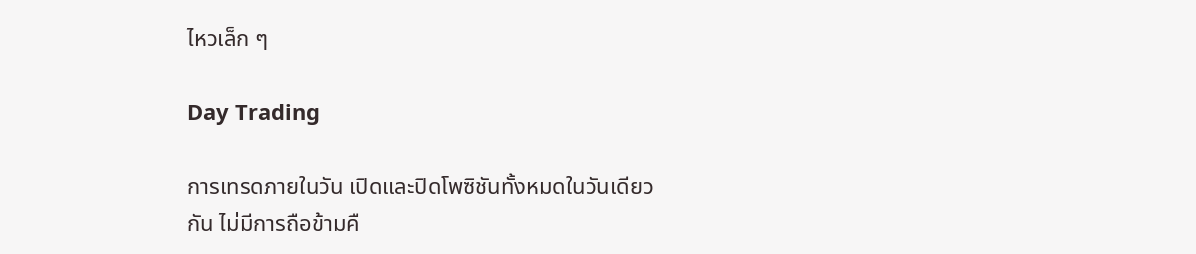ไหวเล็ก ๆ

Day Trading

การเทรดภายในวัน เปิดและปิดโพซิชันทั้งหมดในวันเดียวกัน ไม่มีการถือข้ามคื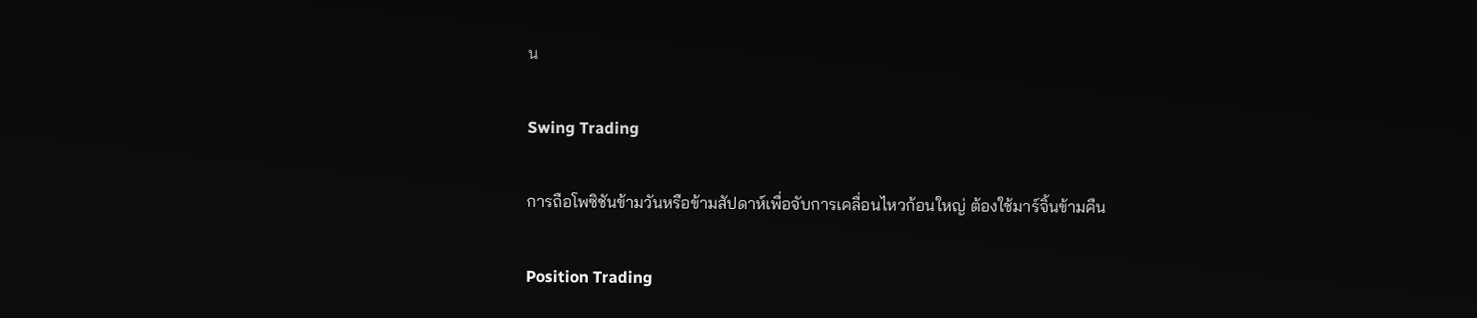น

Swing Trading

การถือโพซิชันข้ามวันหรือข้ามสัปดาห์เพื่อจับการเคลื่อนไหวก้อนใหญ่ ต้องใช้มาร์จิ้นข้ามคืน

Position Trading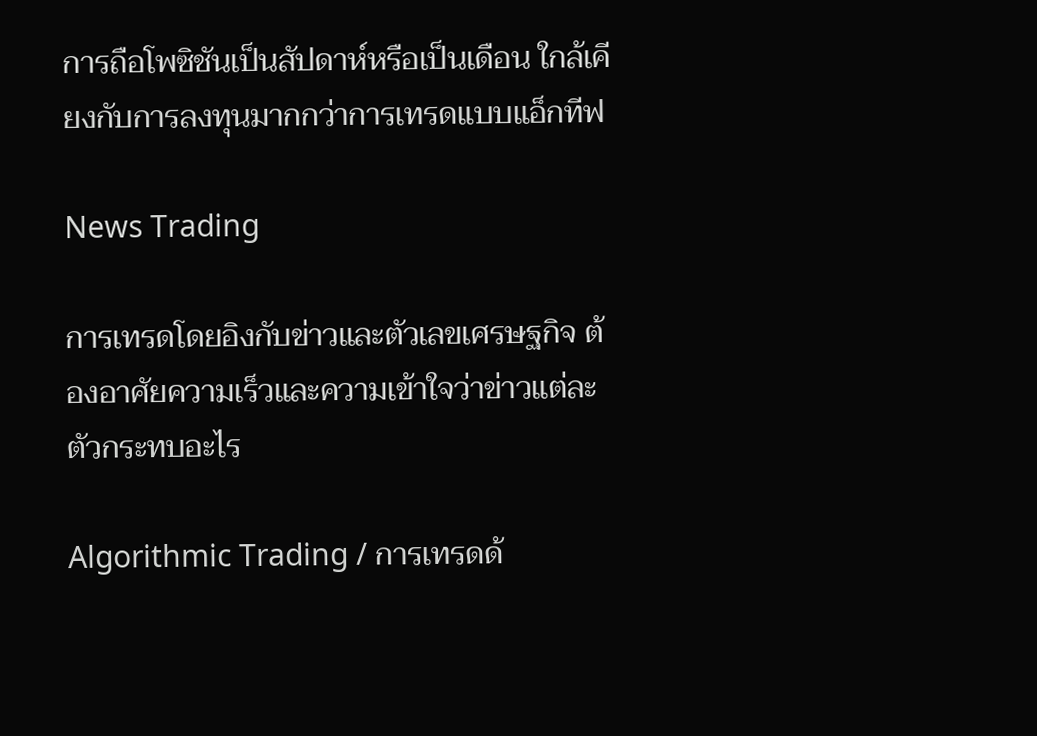การถือโพซิชันเป็นสัปดาห์หรือเป็นเดือน ใกล้เคียงกับการลงทุนมากกว่าการเทรดแบบแอ็กทีฟ

News Trading

การเทรดโดยอิงกับข่าวและตัวเลขเศรษฐกิจ ต้องอาศัยความเร็วและความเข้าใจว่าข่าวแต่ละตัวกระทบอะไร

Algorithmic Trading / การเทรดด้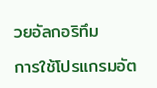วยอัลกอริทึม

การใช้โปรแกรมอัต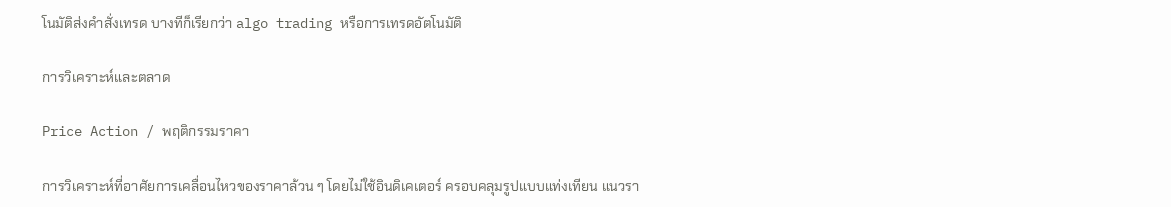โนมัติส่งคำสั่งเทรด บางทีก็เรียกว่า algo trading หรือการเทรดอัตโนมัติ

การวิเคราะห์และตลาด

Price Action / พฤติกรรมราคา

การวิเคราะห์ที่อาศัยการเคลื่อนไหวของราคาล้วน ๆ โดยไม่ใช้อินดิเคเตอร์ ครอบคลุมรูปแบบแท่งเทียน แนวรา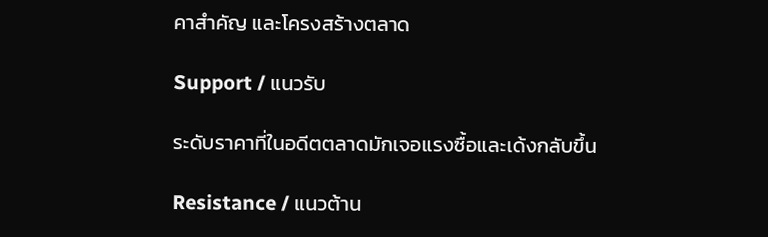คาสำคัญ และโครงสร้างตลาด

Support / แนวรับ

ระดับราคาที่ในอดีตตลาดมักเจอแรงซื้อและเด้งกลับขึ้น

Resistance / แนวต้าน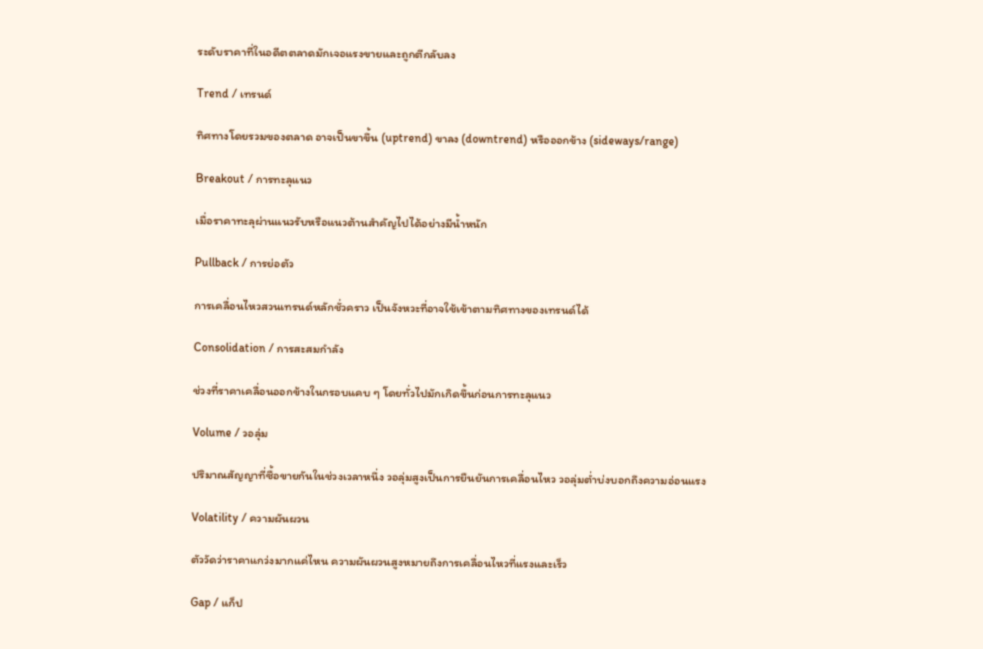ระดับราคาที่ในอดีตตลาดมักเจอแรงขายและถูกตีกลับลง

Trend / เทรนด์

ทิศทางโดยรวมของตลาด อาจเป็นขาขึ้น (uptrend) ขาลง (downtrend) หรือออกข้าง (sideways/range)

Breakout / การทะลุแนว

เมื่อราคาทะลุผ่านแนวรับหรือแนวต้านสำคัญไปได้อย่างมีน้ำหนัก

Pullback / การย่อตัว

การเคลื่อนไหวสวนเทรนด์หลักชั่วคราว เป็นจังหวะที่อาจใช้เข้าตามทิศทางของเทรนด์ได้

Consolidation / การสะสมกำลัง

ช่วงที่ราคาเคลื่อนออกข้างในกรอบแคบ ๆ โดยทั่วไปมักเกิดขึ้นก่อนการทะลุแนว

Volume / วอลุ่ม

ปริมาณสัญญาที่ซื้อขายกันในช่วงเวลาหนึ่ง วอลุ่มสูงเป็นการยืนยันการเคลื่อนไหว วอลุ่มต่ำบ่งบอกถึงความอ่อนแรง

Volatility / ความผันผวน

ตัววัดว่าราคาแกว่งมากแค่ไหน ความผันผวนสูงหมายถึงการเคลื่อนไหวที่แรงและเร็ว

Gap / แก็ป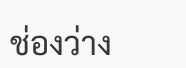ช่องว่าง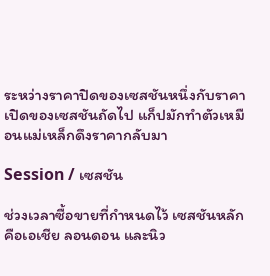ระหว่างราคาปิดของเซสชันหนึ่งกับราคาเปิดของเซสชันถัดไป แก็ปมักทำตัวเหมือนแม่เหล็กดึงราคากลับมา

Session / เซสชัน

ช่วงเวลาซื้อขายที่กำหนดไว้ เซสชันหลักคือเอเชีย ลอนดอน และนิว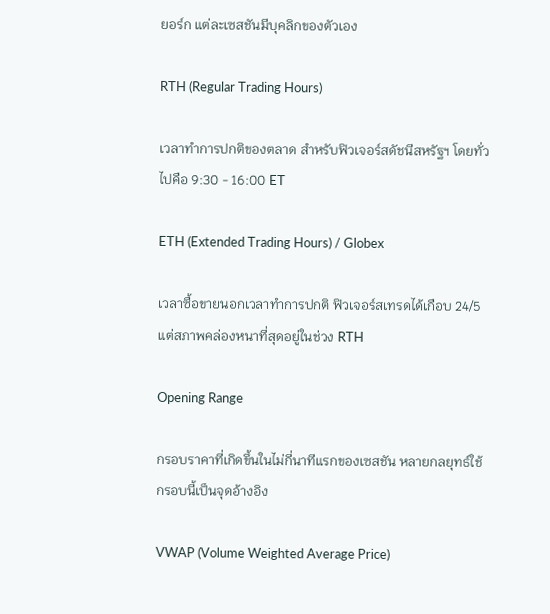ยอร์ก แต่ละเซสชันมีบุคลิกของตัวเอง

RTH (Regular Trading Hours)

เวลาทำการปกติของตลาด สำหรับฟิวเจอร์สดัชนีสหรัฐฯ โดยทั่วไปคือ 9:30 - 16:00 ET

ETH (Extended Trading Hours) / Globex

เวลาซื้อขายนอกเวลาทำการปกติ ฟิวเจอร์สเทรดได้เกือบ 24/5 แต่สภาพคล่องหนาที่สุดอยู่ในช่วง RTH

Opening Range

กรอบราคาที่เกิดขึ้นในไม่กี่นาทีแรกของเซสชัน หลายกลยุทธ์ใช้กรอบนี้เป็นจุดอ้างอิง

VWAP (Volume Weighted Average Price)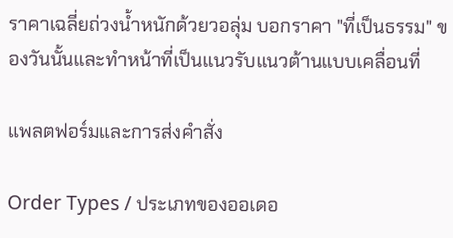ราคาเฉลี่ยถ่วงน้ำหนักด้วยวอลุ่ม บอกราคา "ที่เป็นธรรม" ของวันนั้นและทำหน้าที่เป็นแนวรับแนวต้านแบบเคลื่อนที่

แพลตฟอร์มและการส่งคำสั่ง

Order Types / ประเภทของออเดอ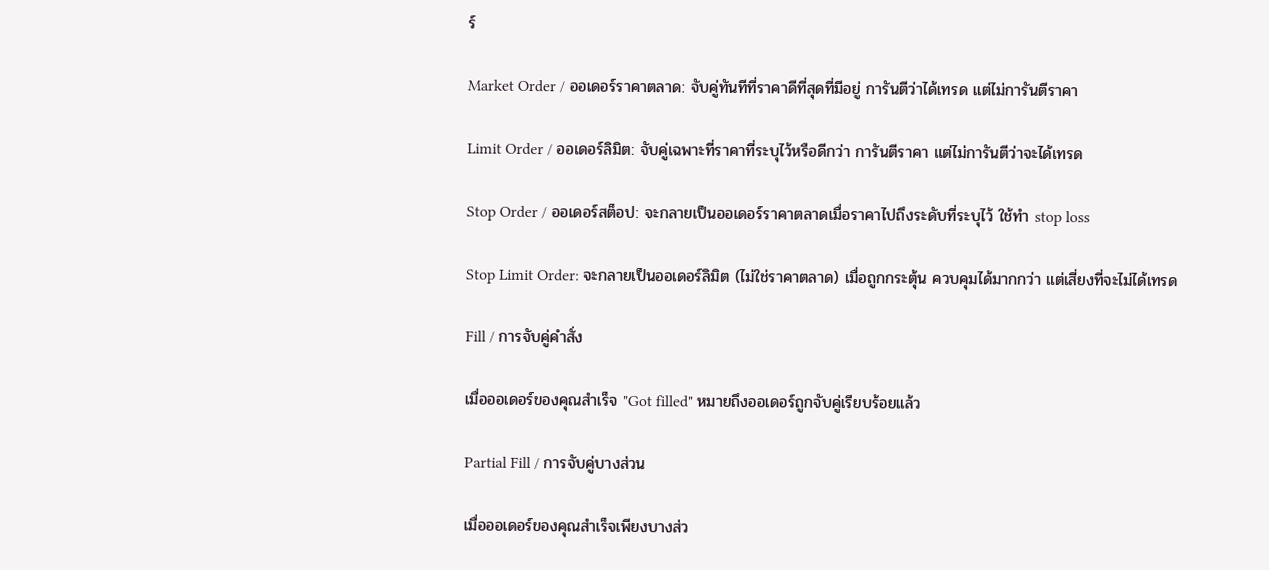ร์

Market Order / ออเดอร์ราคาตลาด: จับคู่ทันทีที่ราคาดีที่สุดที่มีอยู่ การันตีว่าได้เทรด แต่ไม่การันตีราคา

Limit Order / ออเดอร์ลิมิต: จับคู่เฉพาะที่ราคาที่ระบุไว้หรือดีกว่า การันตีราคา แต่ไม่การันตีว่าจะได้เทรด

Stop Order / ออเดอร์สต็อป: จะกลายเป็นออเดอร์ราคาตลาดเมื่อราคาไปถึงระดับที่ระบุไว้ ใช้ทำ stop loss

Stop Limit Order: จะกลายเป็นออเดอร์ลิมิต (ไม่ใช่ราคาตลาด) เมื่อถูกกระตุ้น ควบคุมได้มากกว่า แต่เสี่ยงที่จะไม่ได้เทรด

Fill / การจับคู่คำสั่ง

เมื่อออเดอร์ของคุณสำเร็จ "Got filled" หมายถึงออเดอร์ถูกจับคู่เรียบร้อยแล้ว

Partial Fill / การจับคู่บางส่วน

เมื่อออเดอร์ของคุณสำเร็จเพียงบางส่ว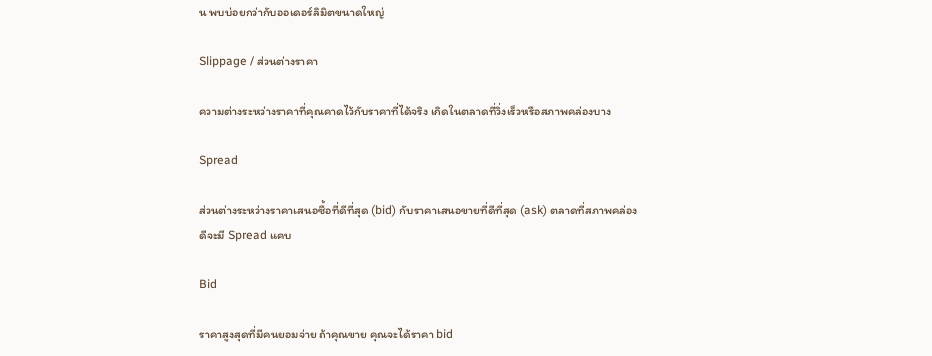น พบบ่อยกว่ากับออเดอร์ลิมิตขนาดใหญ่

Slippage / ส่วนต่างราคา

ความต่างระหว่างราคาที่คุณคาดไว้กับราคาที่ได้จริง เกิดในตลาดที่วิ่งเร็วหรือสภาพคล่องบาง

Spread

ส่วนต่างระหว่างราคาเสนอซื้อที่ดีที่สุด (bid) กับราคาเสนอขายที่ดีที่สุด (ask) ตลาดที่สภาพคล่องดีจะมี Spread แคบ

Bid

ราคาสูงสุดที่มีคนยอมจ่าย ถ้าคุณขาย คุณจะได้ราคา bid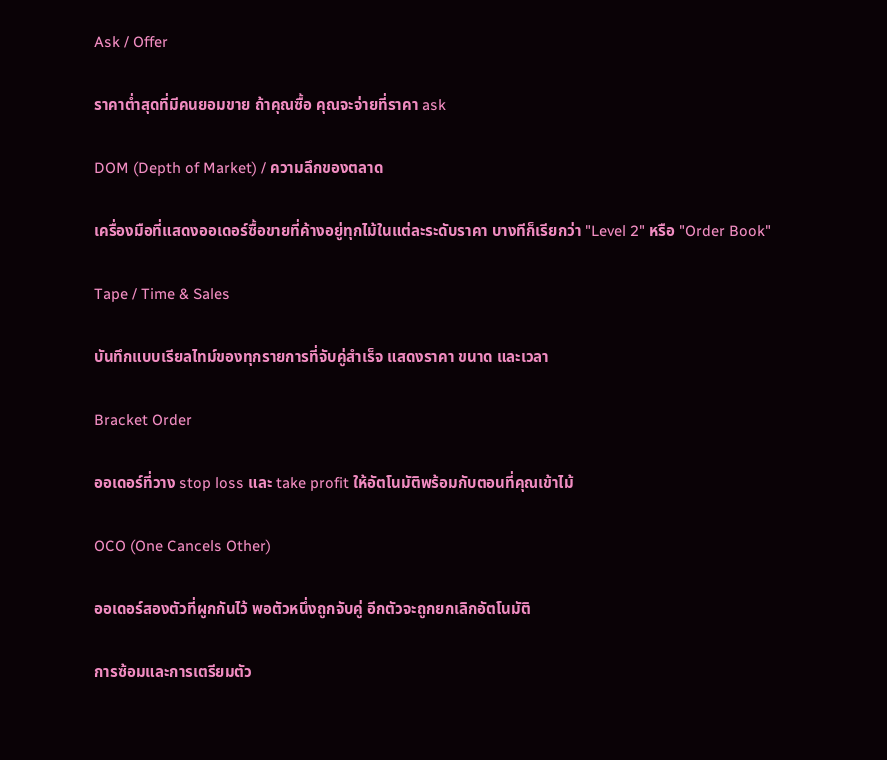Ask / Offer

ราคาต่ำสุดที่มีคนยอมขาย ถ้าคุณซื้อ คุณจะจ่ายที่ราคา ask

DOM (Depth of Market) / ความลึกของตลาด

เครื่องมือที่แสดงออเดอร์ซื้อขายที่ค้างอยู่ทุกไม้ในแต่ละระดับราคา บางทีก็เรียกว่า "Level 2" หรือ "Order Book"

Tape / Time & Sales

บันทึกแบบเรียลไทม์ของทุกรายการที่จับคู่สำเร็จ แสดงราคา ขนาด และเวลา

Bracket Order

ออเดอร์ที่วาง stop loss และ take profit ให้อัตโนมัติพร้อมกับตอนที่คุณเข้าไม้

OCO (One Cancels Other)

ออเดอร์สองตัวที่ผูกกันไว้ พอตัวหนึ่งถูกจับคู่ อีกตัวจะถูกยกเลิกอัตโนมัติ

การซ้อมและการเตรียมตัว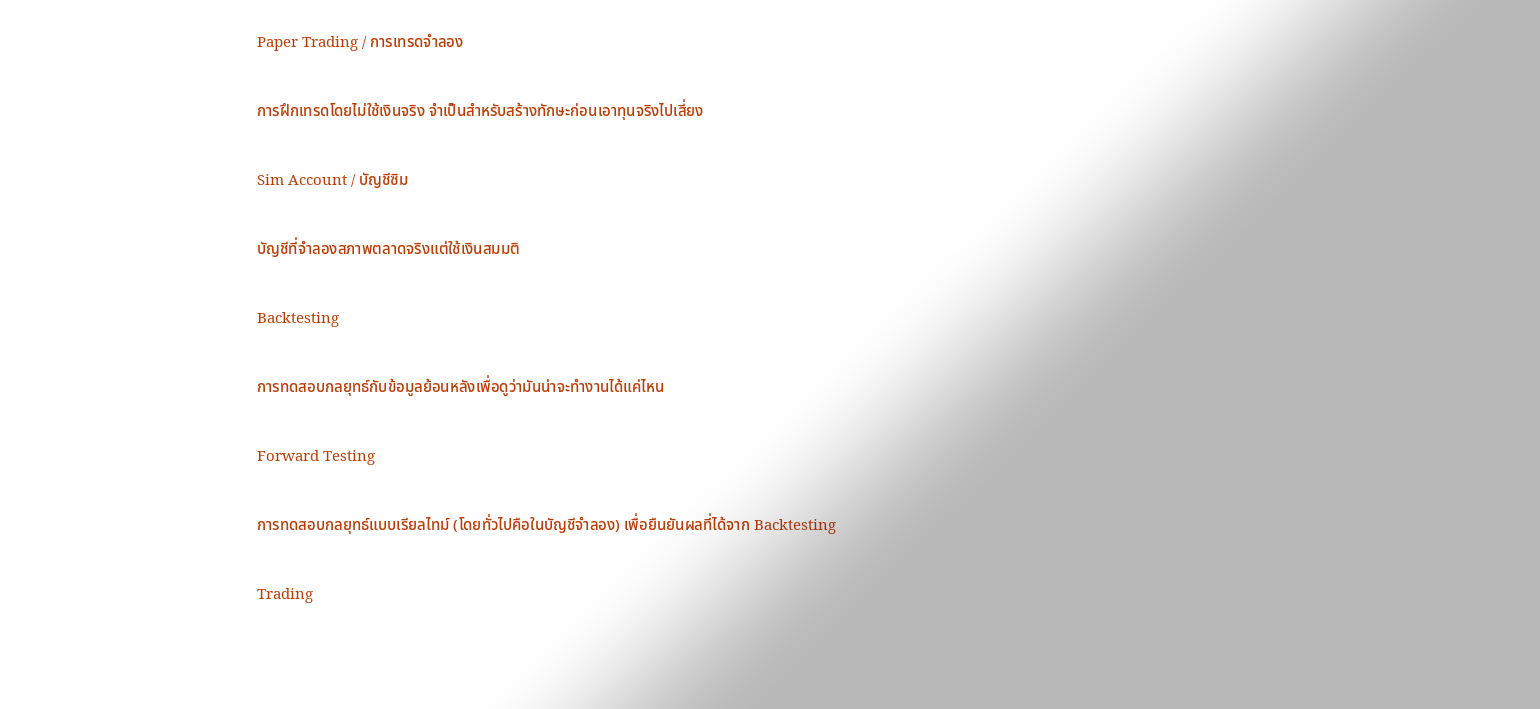Paper Trading / การเทรดจำลอง

การฝึกเทรดโดยไม่ใช้เงินจริง จำเป็นสำหรับสร้างทักษะก่อนเอาทุนจริงไปเสี่ยง

Sim Account / บัญชีซิม

บัญชีที่จำลองสภาพตลาดจริงแต่ใช้เงินสมมติ

Backtesting

การทดสอบกลยุทธ์กับข้อมูลย้อนหลังเพื่อดูว่ามันน่าจะทำงานได้แค่ไหน

Forward Testing

การทดสอบกลยุทธ์แบบเรียลไทม์ (โดยทั่วไปคือในบัญชีจำลอง) เพื่อยืนยันผลที่ได้จาก Backtesting

Trading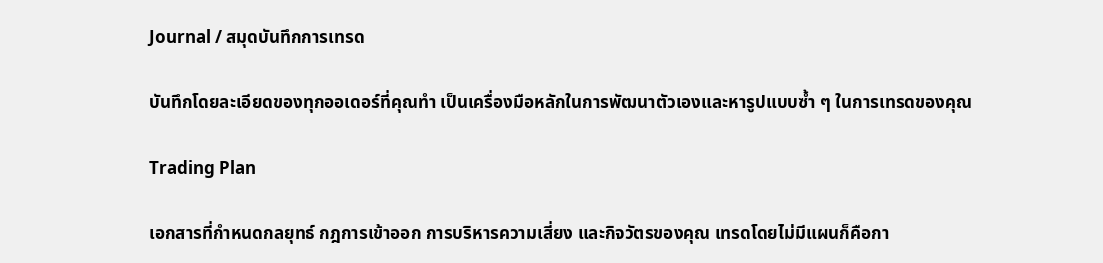Journal / สมุดบันทึกการเทรด

บันทึกโดยละเอียดของทุกออเดอร์ที่คุณทำ เป็นเครื่องมือหลักในการพัฒนาตัวเองและหารูปแบบซ้ำ ๆ ในการเทรดของคุณ

Trading Plan

เอกสารที่กำหนดกลยุทธ์ กฎการเข้าออก การบริหารความเสี่ยง และกิจวัตรของคุณ เทรดโดยไม่มีแผนก็คือกา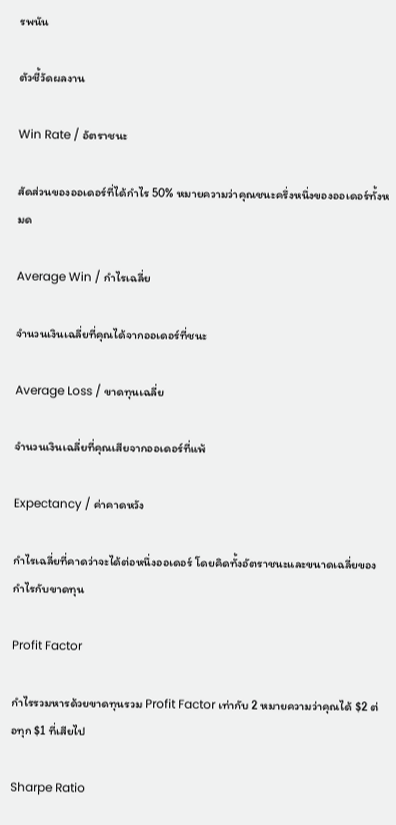รพนัน

ตัวชี้วัดผลงาน

Win Rate / อัตราชนะ

สัดส่วนของออเดอร์ที่ได้กำไร 50% หมายความว่าคุณชนะครึ่งหนึ่งของออเดอร์ทั้งหมด

Average Win / กำไรเฉลี่ย

จำนวนเงินเฉลี่ยที่คุณได้จากออเดอร์ที่ชนะ

Average Loss / ขาดทุนเฉลี่ย

จำนวนเงินเฉลี่ยที่คุณเสียจากออเดอร์ที่แพ้

Expectancy / ค่าคาดหวัง

กำไรเฉลี่ยที่คาดว่าจะได้ต่อหนึ่งออเดอร์ โดยคิดทั้งอัตราชนะและขนาดเฉลี่ยของกำไรกับขาดทุน

Profit Factor

กำไรรวมหารด้วยขาดทุนรวม Profit Factor เท่ากับ 2 หมายความว่าคุณได้ $2 ต่อทุก $1 ที่เสียไป

Sharpe Ratio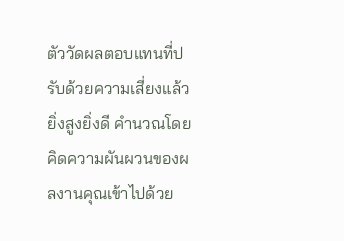ตัววัดผลตอบแทนที่ปรับด้วยความเสี่ยงแล้ว ยิ่งสูงยิ่งดี คำนวณโดยคิดความผันผวนของผลงานคุณเข้าไปด้วย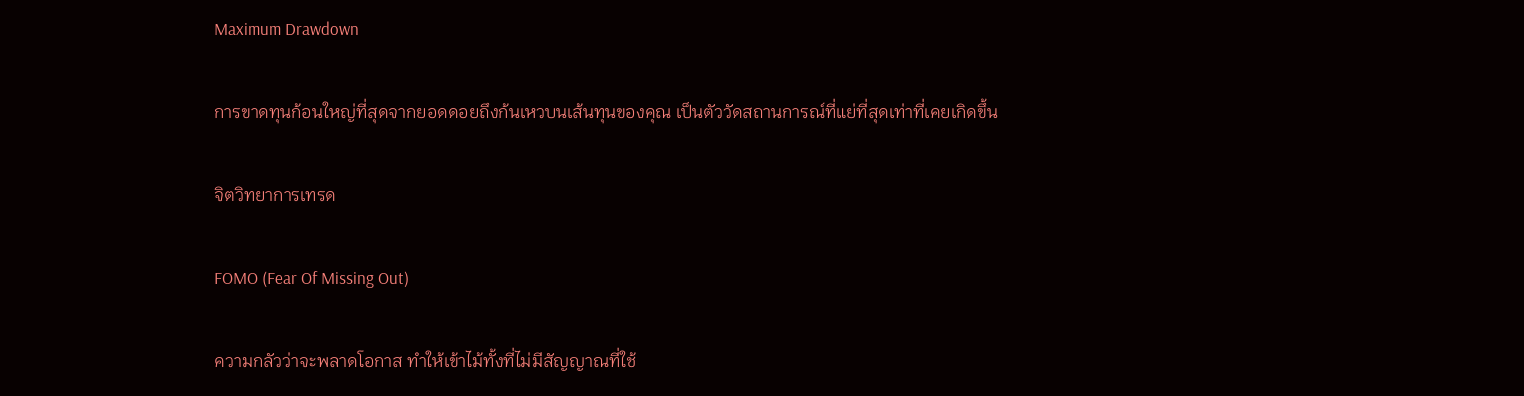Maximum Drawdown

การขาดทุนก้อนใหญ่ที่สุดจากยอดดอยถึงก้นเหวบนเส้นทุนของคุณ เป็นตัววัดสถานการณ์ที่แย่ที่สุดเท่าที่เคยเกิดขึ้น

จิตวิทยาการเทรด

FOMO (Fear Of Missing Out)

ความกลัวว่าจะพลาดโอกาส ทำให้เข้าไม้ทั้งที่ไม่มีสัญญาณที่ใช้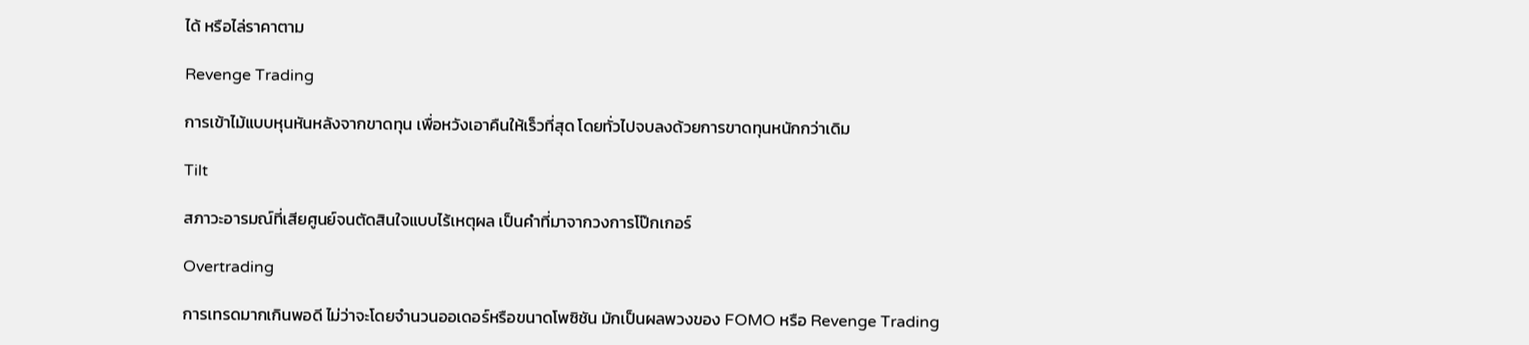ได้ หรือไล่ราคาตาม

Revenge Trading

การเข้าไม้แบบหุนหันหลังจากขาดทุน เพื่อหวังเอาคืนให้เร็วที่สุด โดยทั่วไปจบลงด้วยการขาดทุนหนักกว่าเดิม

Tilt

สภาวะอารมณ์ที่เสียศูนย์จนตัดสินใจแบบไร้เหตุผล เป็นคำที่มาจากวงการโป๊กเกอร์

Overtrading

การเทรดมากเกินพอดี ไม่ว่าจะโดยจำนวนออเดอร์หรือขนาดโพซิชัน มักเป็นผลพวงของ FOMO หรือ Revenge Trading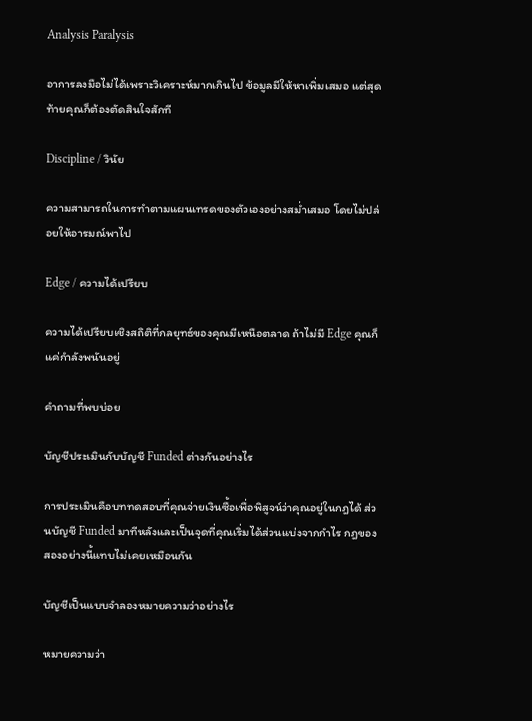Analysis Paralysis

อาการลงมือไม่ได้เพราะวิเคราะห์มากเกินไป ข้อมูลมีให้หาเพิ่มเสมอ แต่สุดท้ายคุณก็ต้องตัดสินใจสักที

Discipline / วินัย

ความสามารถในการทำตามแผนเทรดของตัวเองอย่างสม่ำเสมอ โดยไม่ปล่อยให้อารมณ์พาไป

Edge / ความได้เปรียบ

ความได้เปรียบเชิงสถิติที่กลยุทธ์ของคุณมีเหนือตลาด ถ้าไม่มี Edge คุณก็แค่กำลังพนันอยู่

คำถามที่พบบ่อย

บัญชีประเมินกับบัญชี Funded ต่างกันอย่างไร

การประเมินคือบททดสอบที่คุณจ่ายเงินซื้อเพื่อพิสูจน์ว่าคุณอยู่ในกฎได้ ส่วนบัญชี Funded มาทีหลังและเป็นจุดที่คุณเริ่มได้ส่วนแบ่งจากกำไร กฎของสองอย่างนี้แทบไม่เคยเหมือนกัน

บัญชีเป็นแบบจำลองหมายความว่าอย่างไร

หมายความว่า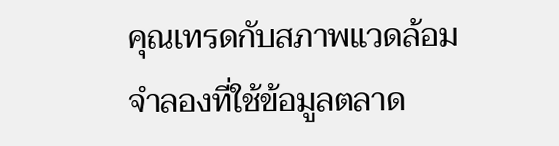คุณเทรดกับสภาพแวดล้อมจำลองที่ใช้ข้อมูลตลาด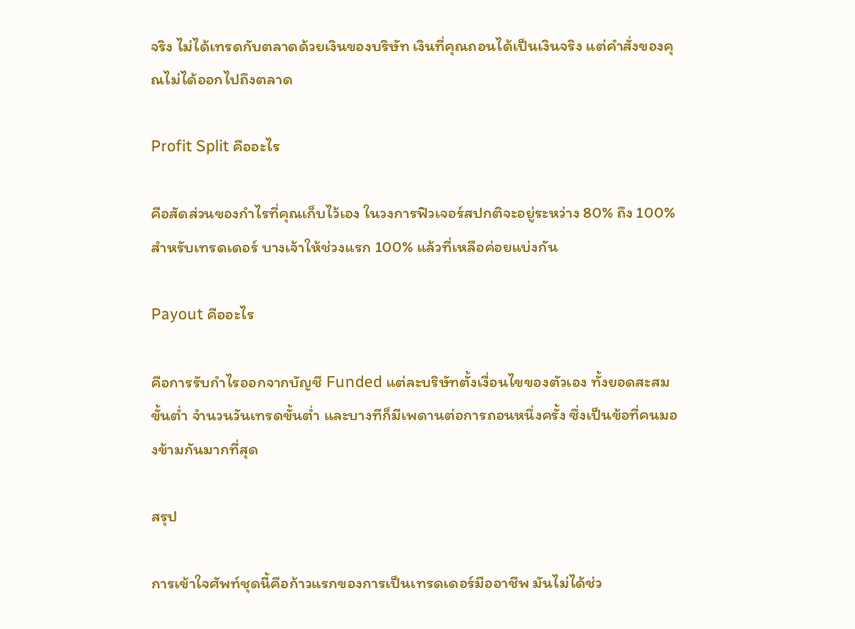จริง ไม่ได้เทรดกับตลาดด้วยเงินของบริษัท เงินที่คุณถอนได้เป็นเงินจริง แต่คำสั่งของคุณไม่ได้ออกไปถึงตลาด

Profit Split คืออะไร

คือสัดส่วนของกำไรที่คุณเก็บไว้เอง ในวงการฟิวเจอร์สปกติจะอยู่ระหว่าง 80% ถึง 100% สำหรับเทรดเดอร์ บางเจ้าให้ช่วงแรก 100% แล้วที่เหลือค่อยแบ่งกัน

Payout คืออะไร

คือการรับกำไรออกจากบัญชี Funded แต่ละบริษัทตั้งเงื่อนไขของตัวเอง ทั้งยอดสะสมขั้นต่ำ จำนวนวันเทรดขั้นต่ำ และบางทีก็มีเพดานต่อการถอนหนึ่งครั้ง ซึ่งเป็นข้อที่คนมองข้ามกันมากที่สุด

สรุป

การเข้าใจศัพท์ชุดนี้คือก้าวแรกของการเป็นเทรดเดอร์มืออาชีพ มันไม่ได้ช่ว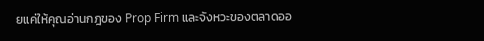ยแค่ให้คุณอ่านกฎของ Prop Firm และจังหวะของตลาดออ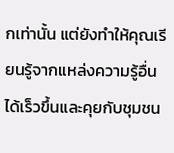กเท่านั้น แต่ยังทำให้คุณเรียนรู้จากแหล่งความรู้อื่นได้เร็วขึ้นและคุยกับชุมชน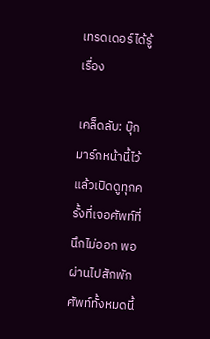เทรดเดอร์ได้รู้เรื่อง

เคล็ดลับ: บุ๊กมาร์กหน้านี้ไว้ แล้วเปิดดูทุกครั้งที่เจอศัพท์ที่นึกไม่ออก พอผ่านไปสักพัก ศัพท์ทั้งหมดนี้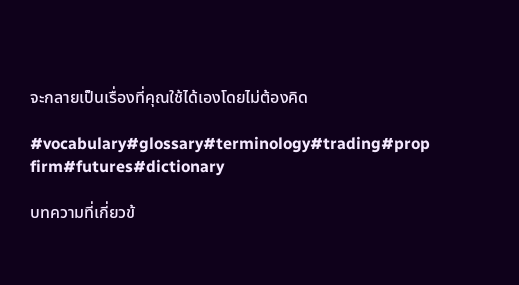จะกลายเป็นเรื่องที่คุณใช้ได้เองโดยไม่ต้องคิด

#vocabulary#glossary#terminology#trading#prop firm#futures#dictionary

บทความที่เกี่ยวข้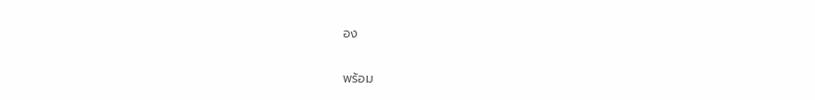อง

พร้อม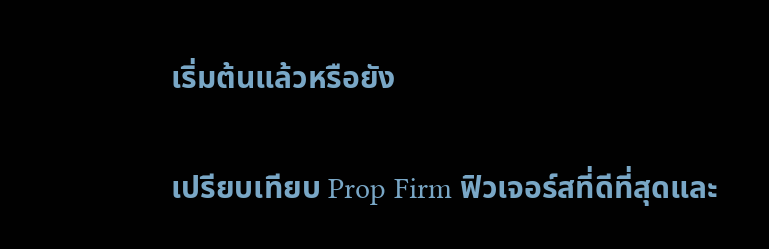เริ่มต้นแล้วหรือยัง

เปรียบเทียบ Prop Firm ฟิวเจอร์สที่ดีที่สุดและ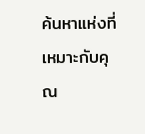ค้นหาแห่งที่เหมาะกับคุณ